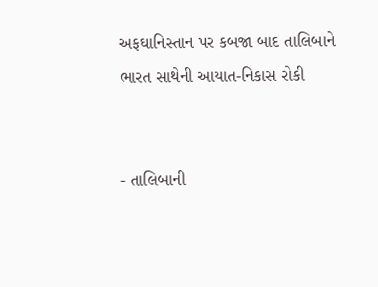અફઘાનિસ્તાન પર કબજા બાદ તાલિબાને ભારત સાથેની આયાત-નિકાસ રોકી


- તાલિબાની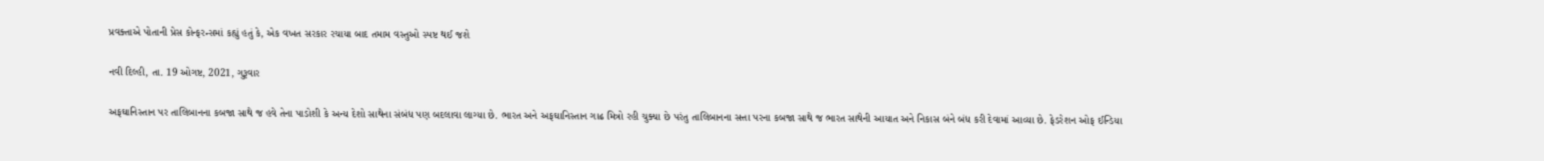પ્રવક્તાએ પોતાની પ્રેસ કોન્ફરન્સમાં કહ્યું હતું કે, એક વખત સરકાર રચાયા બાદ તમામ વસ્તુઓ સ્પષ્ટ થઈ જશે

નવી દિલ્હી, તા. 19 ઓગષ્ટ, 2021, ગુરૂવાર

અફઘાનિસ્તાન પર તાલિબાનના કબજા સાથે જ હવે તેના પાડોશી કે અન્ય દેશો સાથેના સંબંધ પણ બદલાવા લાગ્યા છે. ભારત અને અફઘાનિસ્તાન ગાઢ મિત્રો રહી ચુક્યા છે પરંતુ તાલિબાનના સત્તા પરના કબજા સાથે જ ભારત સાથેની આયાત અને નિકાસ બંને બંધ કરી દેવામાં આવ્યા છે. ફેડરેશન ઓફ ઈન્ડિયા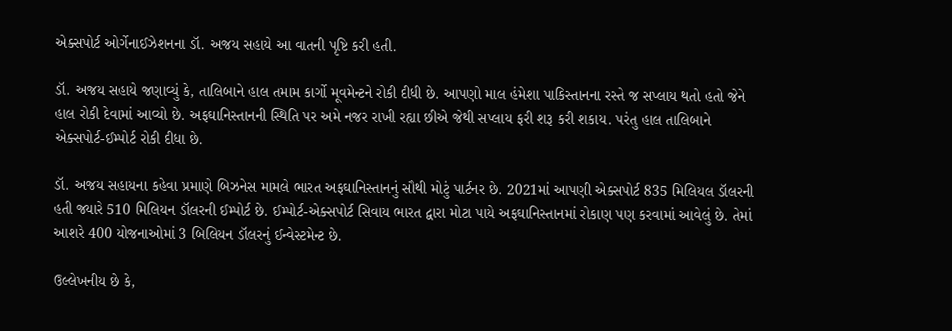એક્સપોર્ટ ઓર્ગેનાઈઝેશનના ડૉ. અજય સહાયે આ વાતની પૃષ્ટિ કરી હતી.

ડૉ. અજય સહાયે જણાવ્યું કે, તાલિબાને હાલ તમામ કાર્ગો મૂવમેન્ટને રોકી દીધી છે. આપણો માલ હંમેશા પાકિસ્તાનના રસ્તે જ સપ્લાય થતો હતો જેને હાલ રોકી દેવામાં આવ્યો છે. અફઘાનિસ્તાનની સ્થિતિ પર અમે નજર રાખી રહ્યા છીએ જેથી સપ્લાય ફરી શરૂ કરી શકાય. પરંતુ હાલ તાલિબાને એક્સપોર્ટ-ઈમ્પોર્ટ રોકી દીધા છે.

ડૉ. અજય સહાયના કહેવા પ્રમાણે બિઝનેસ મામલે ભારત અફઘાનિસ્તાનનું સૌથી મોટું પાર્ટનર છે. 2021માં આપણી એક્સપોર્ટ 835 મિલિયલ ડૉલરની હતી જ્યારે 510 મિલિયન ડૉલરની ઈમ્પોર્ટ છે. ઈમ્પોર્ટ-એક્સપોર્ટ સિવાય ભારત દ્વારા મોટા પાયે અફઘાનિસ્તાનમાં રોકાણ પણ કરવામાં આવેલું છે. તેમાં આશરે 400 યોજનાઓમાં 3 બિલિયન ડૉલરનું ઈન્વેસ્ટમેન્ટ છે.

ઉલ્લેખનીય છે કે,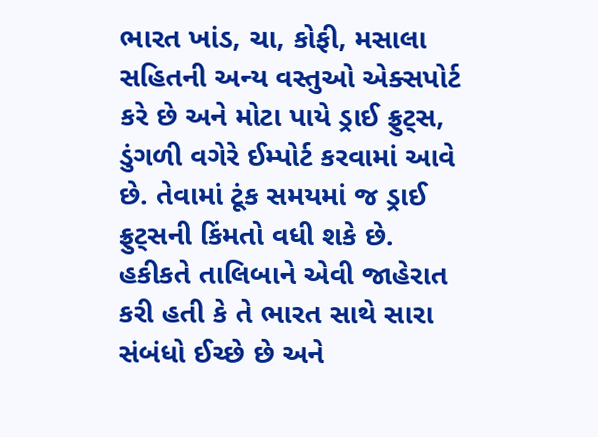ભારત ખાંડ, ચા, કોફી, મસાલા સહિતની અન્ય વસ્તુઓ એક્સપોર્ટ કરે છે અને મોટા પાયે ડ્રાઈ ફ્રુટ્સ, ડુંગળી વગેરે ઈમ્પોર્ટ કરવામાં આવે છે. તેવામાં ટૂંક સમયમાં જ ડ્રાઈ ફ્રુટ્સની કિંમતો વધી શકે છે. હકીકતે તાલિબાને એવી જાહેરાત કરી હતી કે તે ભારત સાથે સારા સંબંધો ઈચ્છે છે અને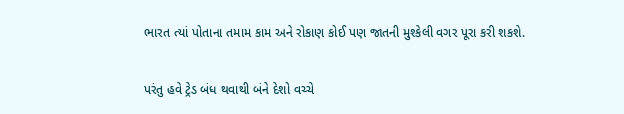ભારત ત્યાં પોતાના તમામ કામ અને રોકાણ કોઈ પણ જાતની મુશ્કેલી વગર પૂરા કરી શકશે.

પરંતુ હવે ટ્રેડ બંધ થવાથી બંને દેશો વચ્ચે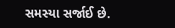સમસ્યા સર્જાઈ છે.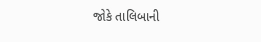જોકે તાલિબાની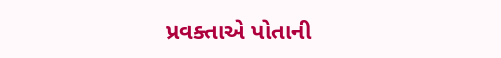પ્રવક્તાએ પોતાની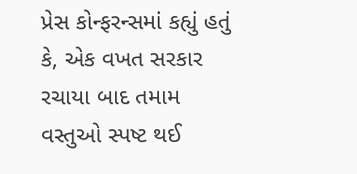પ્રેસ કોન્ફરન્સમાં કહ્યું હતું કે, એક વખત સરકાર રચાયા બાદ તમામ વસ્તુઓ સ્પષ્ટ થઈ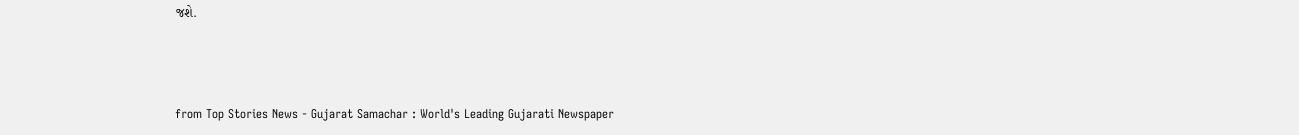જશે.



from Top Stories News - Gujarat Samachar : World's Leading Gujarati Newspaper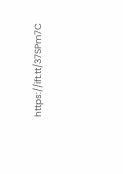https://ift.tt/37SPm7C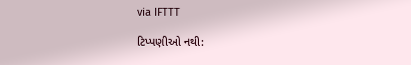via IFTTT

ટિપ્પણીઓ નથી: